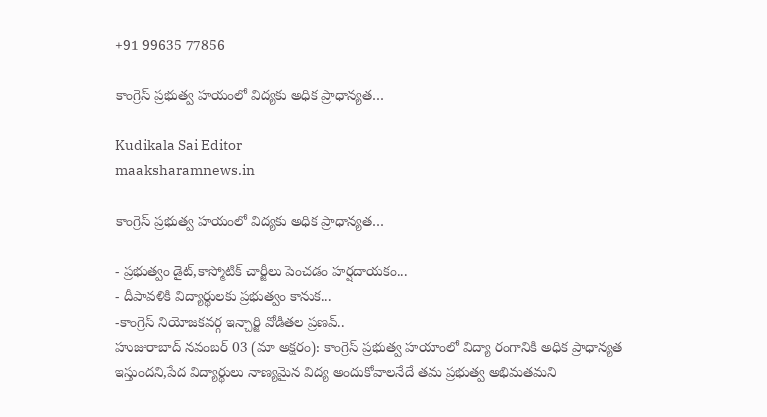+91 99635 77856

కాంగ్రెస్ ప్రభుత్వ హయంలో విద్యకు అధిక ప్రాధాన్యత…

Kudikala Sai Editor
maaksharamnews.in

కాంగ్రెస్ ప్రభుత్వ హయంలో విద్యకు అధిక ప్రాధాన్యత…

- ప్రభుత్వం డైట్,కాస్మోటిక్ చార్జీలు పెంచడం హర్షదాయకం...
- దీపావళికి విద్యార్థులకు ప్రభుత్వం కానుక...
-కాంగ్రెస్ నియోజకవర్గ ఇన్చార్జి వోడితల ప్రణవ్..
హుజురాబాద్ నవంబర్ 03 (మా అక్షరం): కాంగ్రెస్ ప్రభుత్వ హయాంలో విద్యా రంగానికి అధిక ప్రాధాన్యత ఇస్తుందని,పేద విద్యార్థులు నాణ్యమైన విద్య అందుకోవాలనేదే తమ ప్రభుత్వ అభిమతమని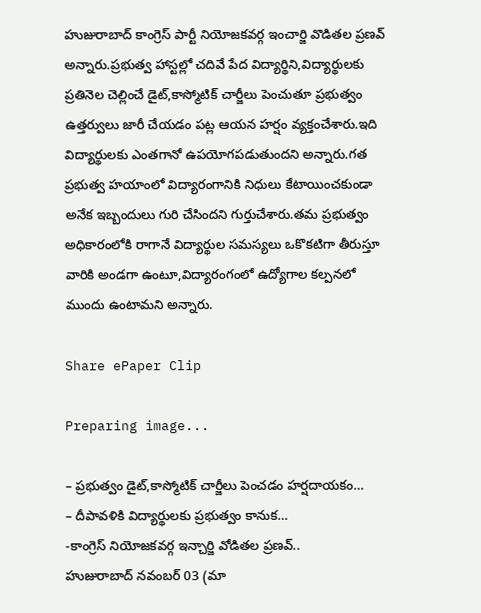హుజురాబాద్ కాంగ్రెస్ పార్టీ నియోజకవర్గ ఇంచార్జి వొడితల ప్రణవ్ అన్నారు.ప్రభుత్వ హాస్టల్లో చదివే పేద విద్యార్థిని,విద్యార్థులకు ప్రతినెల చెల్లించే డైట్,కాస్మోటిక్ చార్జీలు పెంచుతూ ప్రభుత్వం ఉత్తర్వులు జారీ చేయడం పట్ల ఆయన హర్షం వ్యక్తంచేశారు.ఇది విద్యార్థులకు ఎంతగానో ఉపయోగపడుతుందని అన్నారు.గత ప్రభుత్వ హయాంలో విద్యారంగానికి నిధులు కేటాయించకుండా అనేక ఇబ్బందులు గురి చేసిందని గుర్తుచేశారు.తమ ప్రభుత్వం అధికారంలోకి రాగానే విద్యార్థుల సమస్యలు ఒకొకటిగా తీరుస్తూ వారికి అండగా ఉంటూ,విద్యారంగంలో ఉద్యోగాల కల్పనలో ముందు ఉంటామని అన్నారు.

Share ePaper Clip

Preparing image...

– ప్రభుత్వం డైట్,కాస్మోటిక్ చార్జీలు పెంచడం హర్షదాయకం…
– దీపావళికి విద్యార్థులకు ప్రభుత్వం కానుక…
-కాంగ్రెస్ నియోజకవర్గ ఇన్చార్జి వోడితల ప్రణవ్..
హుజురాబాద్ నవంబర్ 03 (మా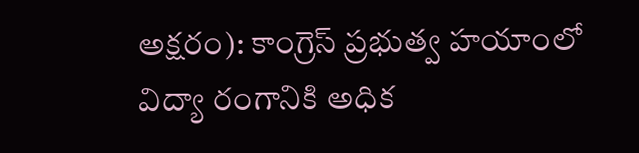అక్షరం): కాంగ్రెస్ ప్రభుత్వ హయాంలో విద్యా రంగానికి అధిక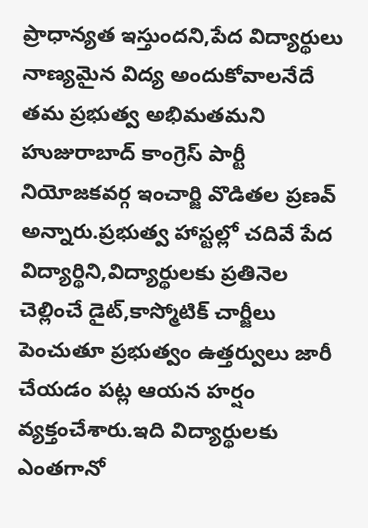ప్రాధాన్యత ఇస్తుందని,పేద విద్యార్థులు నాణ్యమైన విద్య అందుకోవాలనేదే తమ ప్రభుత్వ అభిమతమని హుజురాబాద్ కాంగ్రెస్ పార్టీ నియోజకవర్గ ఇంచార్జి వొడితల ప్రణవ్ అన్నారు.ప్రభుత్వ హాస్టల్లో చదివే పేద విద్యార్థిని,విద్యార్థులకు ప్రతినెల చెల్లించే డైట్,కాస్మోటిక్ చార్జీలు పెంచుతూ ప్రభుత్వం ఉత్తర్వులు జారీ చేయడం పట్ల ఆయన హర్షం వ్యక్తంచేశారు.ఇది విద్యార్థులకు ఎంతగానో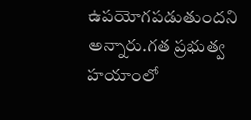ఉపయోగపడుతుందని అన్నారు.గత ప్రభుత్వ హయాంలో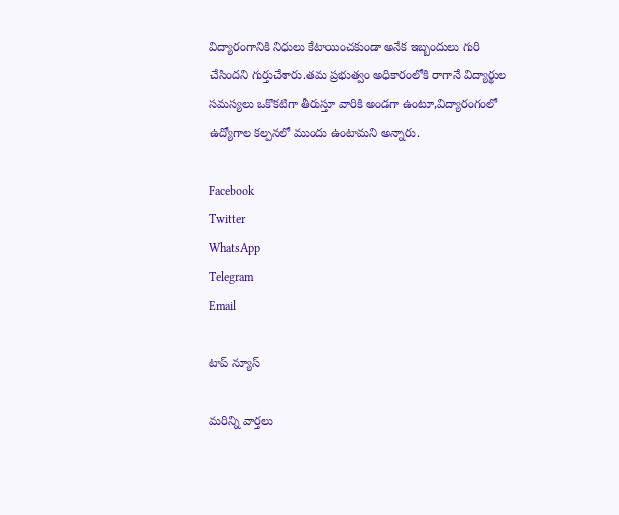విద్యారంగానికి నిధులు కేటాయించకుండా అనేక ఇబ్బందులు గురి చేసిందని గుర్తుచేశారు.తమ ప్రభుత్వం అధికారంలోకి రాగానే విద్యార్థుల సమస్యలు ఒకొకటిగా తీరుస్తూ వారికి అండగా ఉంటూ,విద్యారంగంలో ఉద్యోగాల కల్పనలో ముందు ఉంటామని అన్నారు.

Facebook
Twitter
WhatsApp
Telegram
Email

టాప్ న్యూస్

మరిన్ని వార్తలు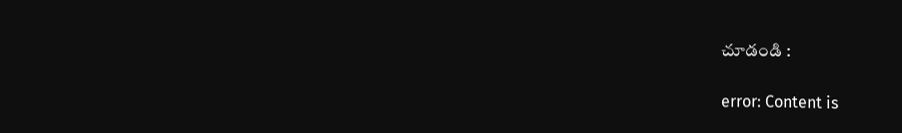చూడండి :

error: Content is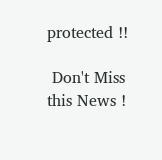protected !!

 Don't Miss this News !